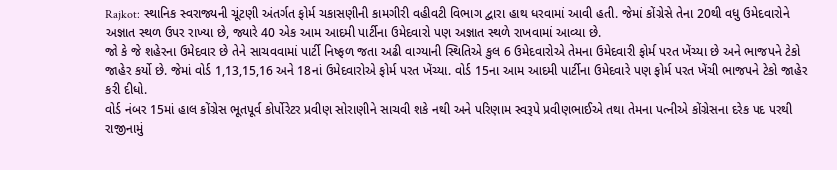Rajkot: સ્થાનિક સ્વરાજ્યની ચૂંટણી અંતર્ગત ફોર્મ ચકાસણીની કામગીરી વહીવટી વિભાગ દ્વારા હાથ ધરવામાં આવી હતી. જેમાં કોંગ્રેસે તેના 20થી વધુ ઉમેદવારોને અજ્ઞાત સ્થળ ઉપર રાખ્યા છે, જ્યારે 40 એક આમ આદમી પાર્ટીના ઉમેદવારો પણ અજ્ઞાત સ્થળે રાખવામાં આવ્યા છે.
જો કે જે શહેરના ઉમેદવાર છે તેને સાચવવામાં પાર્ટી નિષ્ફળ જતા અઢી વાગ્યાની સ્થિતિએ કુલ 6 ઉમેદવારોએ તેમના ઉમેદવારી ફોર્મ પરત ખેંચ્યા છે અને ભાજપને ટેકો જાહેર કર્યો છે. જેમાં વોર્ડ 1,13,15,16 અને 18નાં ઉમેદવારોએ ફોર્મ પરત ખેંચ્યા. વોર્ડ 15ના આમ આદમી પાર્ટીના ઉમેદવારે પણ ફોર્મ પરત ખેંચી ભાજપને ટેકો જાહેર કરી દીધો.
વોર્ડ નંબર 15માં હાલ કોંગ્રેસ ભૂતપૂર્વ કોર્પોરેટર પ્રવીણ સોરાણીને સાચવી શકે નથી અને પરિણામ સ્વરૂપે પ્રવીણભાઈએ તથા તેમના પત્નીએ કોંગ્રેસના દરેક પદ પરથી રાજીનામું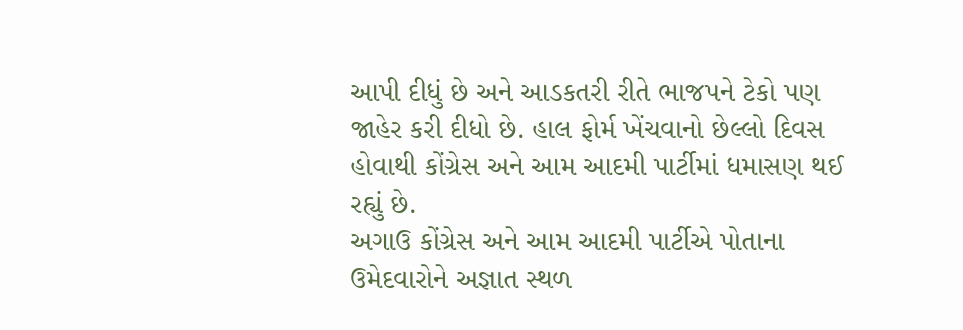આપી દીધું છે અને આડકતરી રીતે ભાજપને ટેકો પણ જાહેર કરી દીધો છે. હાલ ફોર્મ ખેંચવાનો છેલ્લો દિવસ હોવાથી કોંગ્રેસ અને આમ આદમી પાર્ટીમાં ધમાસણ થઈ રહ્યું છે.
અગાઉ કોંગ્રેસ અને આમ આદમી પાર્ટીએ પોતાના ઉમેદવારોને અજ્ઞાત સ્થળ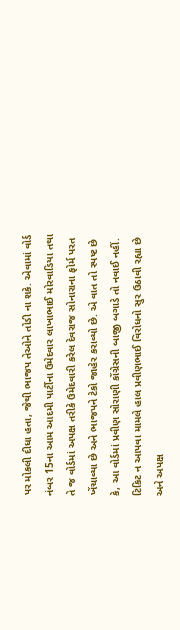પર મોકલી દીધા હતા, જેથી ભાજપ તેઓને તોડી ના શકે. એવામાં વોર્ડ નંબર 15ના આમ આદમી પાર્ટીના ઉમેદવાર લાખાભાઈ મોરવાડિયા તથા તે જ વોર્ડમાં અપક્ષ તરીકે ઉમેદવારી કરેલ દેવરાજ સોનારાના ફોર્મ પરત ખેંચાવ્યા છે અને ભાજપને ટેકો જાહેર કરાવ્યો છે. એ વાત તો સ્પષ્ટ છે કે, આ વોર્ડમાં પ્રવીણ સોરાણી કોંગ્રેસની બાજી બગાડે તો નવાઈ નહીં.
ટિકિટ ન આપવા મામલે હાલ પ્રવીણભાઈ વિરોધનો સુર ઉઠાવી રહ્યા છે અને અપક્ષ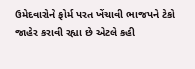ઉમેદવારોને ફોર્મ પરત ખેંચાવી ભાજપને ટેકો જાહેર કરાવી રહ્યા છે એટલે કહી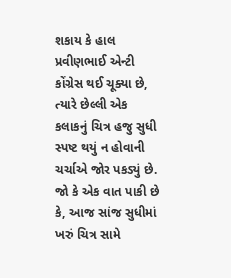શકાય કે હાલ પ્રવીણભાઈ એન્ટી કોંગ્રેસ થઈ ચૂક્યા છે, ત્યારે છેલ્લી એક કલાકનું ચિત્ર હજુ સુધી સ્પષ્ટ થયું ન હોવાની ચર્ચાએ જોર પકડ્યું છે. જો કે એક વાત પાકી છે કે, આજ સાંજ સુધીમાં ખરું ચિત્ર સામે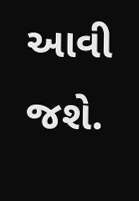આવી જશે.